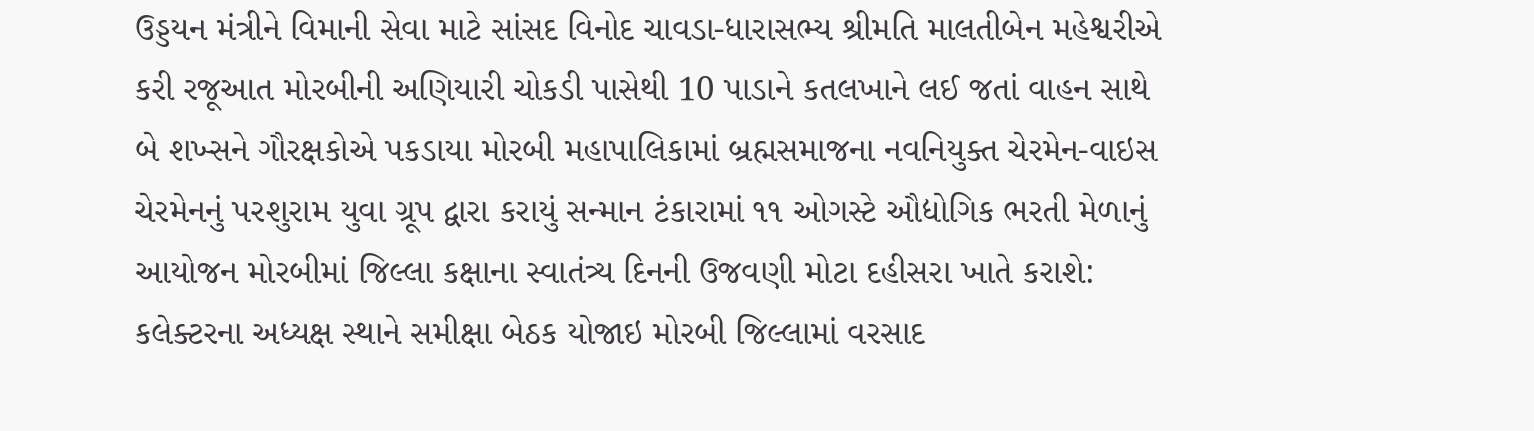ઉડ્ડયન મંત્રીને વિમાની સેવા માટે સાંસદ વિનોદ ચાવડા-ધારાસભ્ય શ્રીમતિ માલતીબેન મહેશ્વરીએ કરી રજૂઆત મોરબીની અણિયારી ચોકડી પાસેથી 10 પાડાને કતલખાને લઈ જતાં વાહન સાથે બે શખ્સને ગૌરક્ષકોએ પકડાયા મોરબી મહાપાલિકામાં બ્રહ્મસમાજના નવનિયુક્ત ચેરમેન-વાઇસ ચેરમેનનું પરશુરામ યુવા ગ્રૂપ દ્વારા કરાયું સન્માન ટંકારામાં ૧૧ ઓગસ્ટે ઔદ્યોગિક ભરતી મેળાનું આયોજન મોરબીમાં જિલ્લા કક્ષાના સ્વાતંત્ર્ય દિનની ઉજવણી મોટા દહીસરા ખાતે કરાશે: કલેક્ટરના અધ્યક્ષ સ્થાને સમીક્ષા બેઠક યોજાઇ મોરબી જિલ્લામાં વરસાદ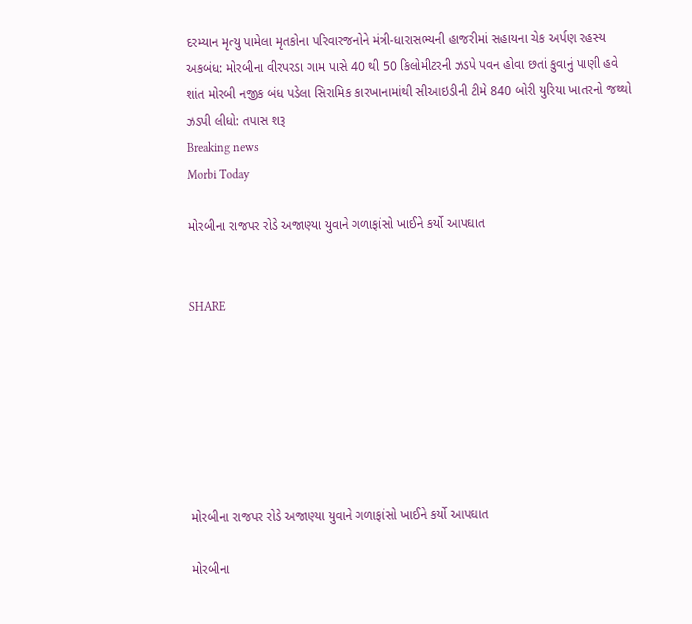દરમ્યાન મૃત્યુ પામેલા મૃતકોના પરિવારજનોને મંત્રી-ધારાસભ્યની હાજરીમાં સહાયના ચેક અર્પણ રહસ્ય અકબંધ: મોરબીના વીરપરડા ગામ પાસે 40 થી 50 કિલોમીટરની ઝડપે પવન હોવા છતાં કુવાનું પાણી હવે શાંત મોરબી નજીક બંધ પડેલા સિરામિક કારખાનામાંથી સીઆઇડીની ટીમે 840 બોરી યુરિયા ખાતરનો જથ્થો ઝડપી લીધો: તપાસ શરૂ
Breaking news
Morbi Today

મોરબીના રાજપર રોડે અજાણ્યા યુવાને ગળાફાંસો ખાઈને કર્યો આપઘાત


SHARE







મોરબીના રાજપર રોડે અજાણ્યા યુવાને ગળાફાંસો ખાઈને કર્યો આપઘાત

મોરબીના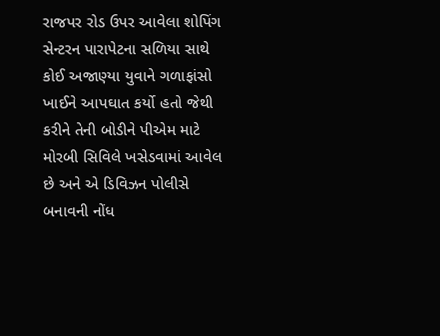રાજપર રોડ ઉપર આવેલા શોપિંગ સેન્ટરન પારાપેટના સળિયા સાથે કોઈ અજાણ્યા યુવાને ગળાફાંસો ખાઈને આપઘાત કર્યો હતો જેથી કરીને તેની બોડીને પીએમ માટે મોરબી સિવિલે ખસેડવામાં આવેલ છે અને એ ડિવિઝન પોલીસે બનાવની નોંધ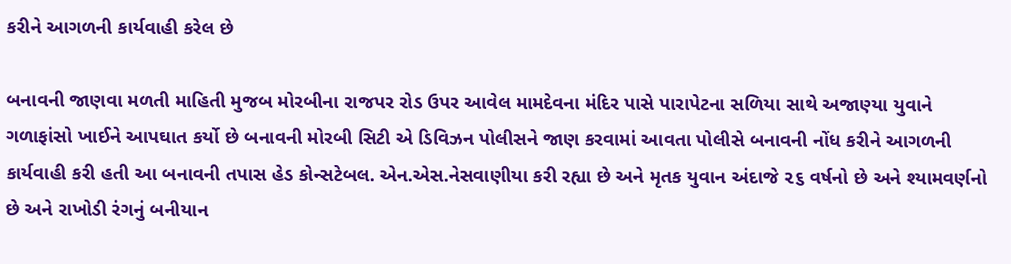કરીને આગળની કાર્યવાહી કરેલ છે

બનાવની જાણવા મળતી માહિતી મુજબ મોરબીના રાજપર રોડ ઉપર આવેલ મામદેવના મંદિર પાસે પારાપેટના સળિયા સાથે અજાણ્યા યુવાને ગળાફાંસો ખાઈને આપઘાત કર્યો છે બનાવની મોરબી સિટી એ ડિવિઝન પોલીસને જાણ કરવામાં આવતા પોલીસે બનાવની નોંધ કરીને આગળની કાર્યવાહી કરી હતી આ બનાવની તપાસ હેડ કોન્સટેબલ. એન.એસ.નેસવાણીયા કરી રહ્યા છે અને મૃતક યુવાન અંદાજે ૨૬ વર્ષનો છે અને શ્યામવર્ણનો છે અને રાખોડી રંગનું બનીયાન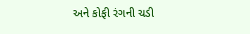અને કોફી રંગની ચડી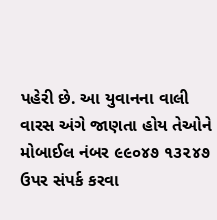પહેરી છે. આ યુવાનના વાલી વારસ અંગે જાણતા હોય તેઓને મોબાઈલ નંબર ૯૯૦૪૭ ૧૩૨૪૭ ઉપર સંપર્ક કરવા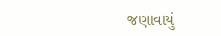જણાવાયું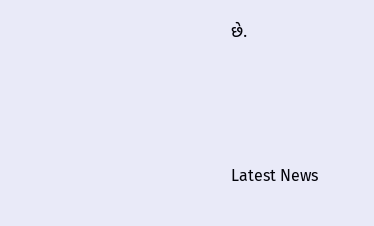છે.






Latest News